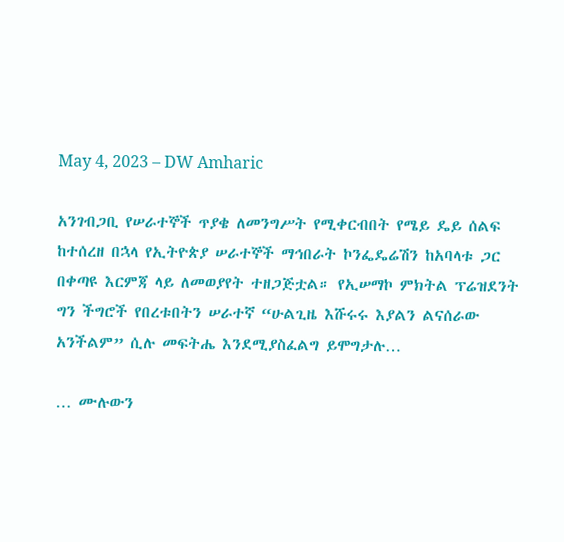May 4, 2023 – DW Amharic

አንገብጋቢ የሠራተኞች ጥያቄ ለመንግሥት የሚቀርብበት የሜይ ዴይ ሰልፍ ከተሰረዘ በኋላ የኢትዮጵያ ሠራተኞች ማኅበራት ኮንፌዴሬሽን ከአባላቱ ጋር በቀጣዩ እርምጃ ላይ ለመወያየት ተዘጋጅቷል። የኢሠማኮ ምክትል ፕሬዝደንት ግን ችግሮች የበረቱበትን ሠራተኛ “ሁልጊዜ እሹሩሩ እያልን ልናሰራው አንችልም” ሲሉ መፍትሔ እንደሚያስፈልግ ይሞግታሉ…

… ሙሉውን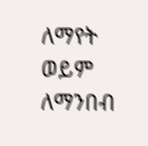ለማየት ወይም ለማንበብ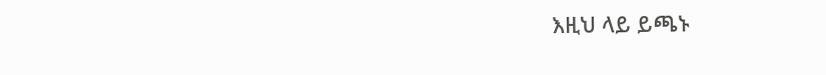እዚህ ላይ ይጫኑ